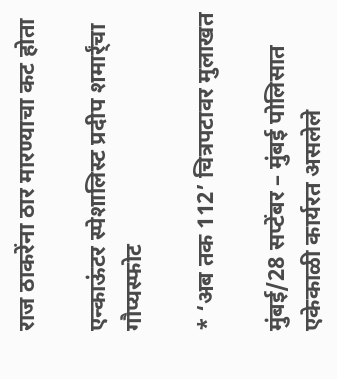राज ठाकरेंना ठार मारण्याचा कट होता

एन्काऊंटर स्पेशालिस्ट प्रदीप शमार्र्ंचा गौप्यस्फोट

* ‘अब तक 112’ चित्रपटावर मुलाखत

मुंबई/28 सप्टेंबर – मुंबई पोलिसात एकेकाळी कार्यरत असलेले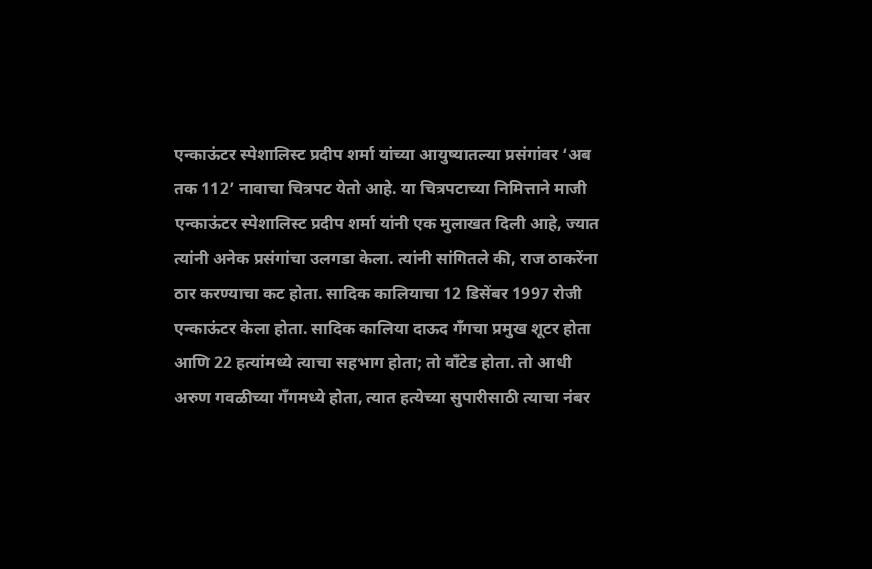एन्काऊंटर स्पेशालिस्ट प्रदीप शर्मा यांच्या आयुष्यातल्या प्रसंगांवर ‘अब तक 112’ नावाचा चित्रपट येतो आहे. या चित्रपटाच्या निमित्ताने माजी एन्काऊंटर स्पेशालिस्ट प्रदीप शर्मा यांनी एक मुलाखत दिली आहे, ज्यात त्यांनी अनेक प्रसंगांचा उलगडा केला. त्यांनी सांगितले की, राज ठाकरेंना ठार करण्याचा कट होता. सादिक कालियाचा 12 डिसेंबर 1997 रोजी एन्काऊंटर केला होता. सादिक कालिया दाऊद गँगचा प्रमुख शूटर होता आणि 22 हत्यांमध्ये त्याचा सहभाग होता; तो वाँटेड होता. तो आधी अरुण गवळीच्या गँगमध्ये होता, त्यात हत्येच्या सुपारीसाठी त्याचा नंबर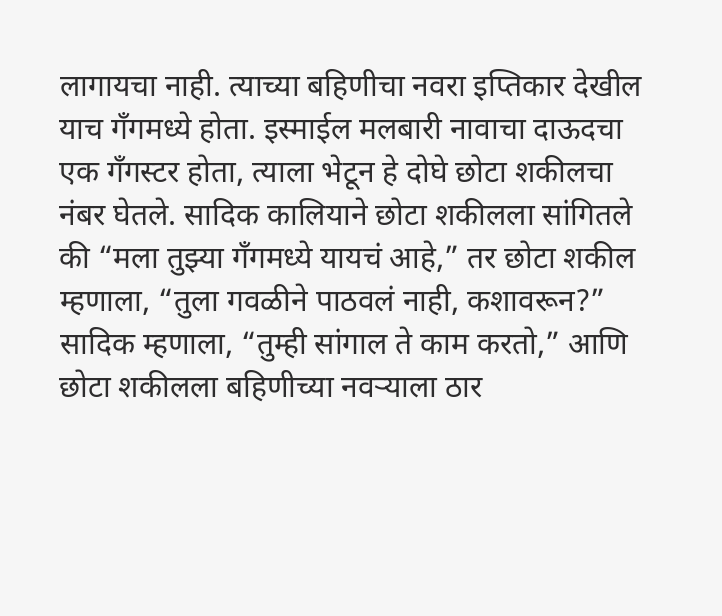लागायचा नाही. त्याच्या बहिणीचा नवरा इप्तिकार देखील याच गँगमध्ये होता. इस्माईल मलबारी नावाचा दाऊदचा एक गँगस्टर होता, त्याला भेटून हे दोघे छोटा शकीलचा नंबर घेतले. सादिक कालियाने छोटा शकीलला सांगितले की “मला तुझ्या गँगमध्ये यायचं आहे,” तर छोटा शकील म्हणाला, “तुला गवळीने पाठवलं नाही, कशावरून?” सादिक म्हणाला, “तुम्ही सांगाल ते काम करतो,” आणि छोटा शकीलला बहिणीच्या नवर्‍याला ठार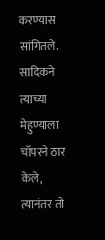करण्यास सांगितले. सादिकने त्याच्या मेहुण्याला चॉपरने ठार केले, त्यानंतर तो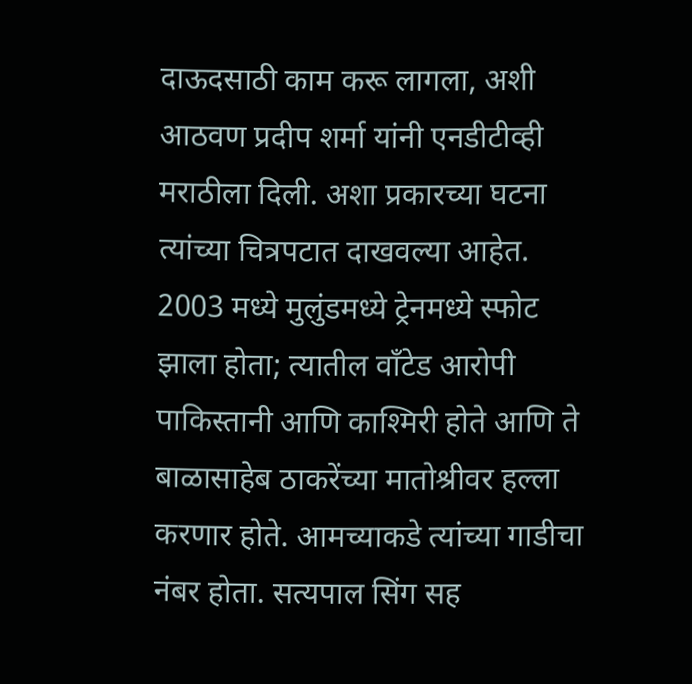दाऊदसाठी काम करू लागला, अशी आठवण प्रदीप शर्मा यांनी एनडीटीव्ही मराठीला दिली. अशा प्रकारच्या घटना त्यांच्या चित्रपटात दाखवल्या आहेत. 2003 मध्ये मुलुंडमध्ये ट्रेनमध्ये स्फोट झाला होता; त्यातील वाँटेड आरोपी पाकिस्तानी आणि काश्मिरी होते आणि ते बाळासाहेब ठाकरेंच्या मातोश्रीवर हल्ला करणार होते. आमच्याकडे त्यांच्या गाडीचा नंबर होता. सत्यपाल सिंग सह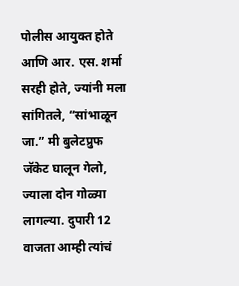पोलीस आयुक्त होते आणि आर. एस. शर्मा सरही होते, ज्यांनी मला सांगितले, “सांभाळून जा.” मी बुलेटप्रुफ जॅकेट घालून गेलो, ज्याला दोन गोळ्या लागल्या. दुपारी 12 वाजता आम्ही त्यांचं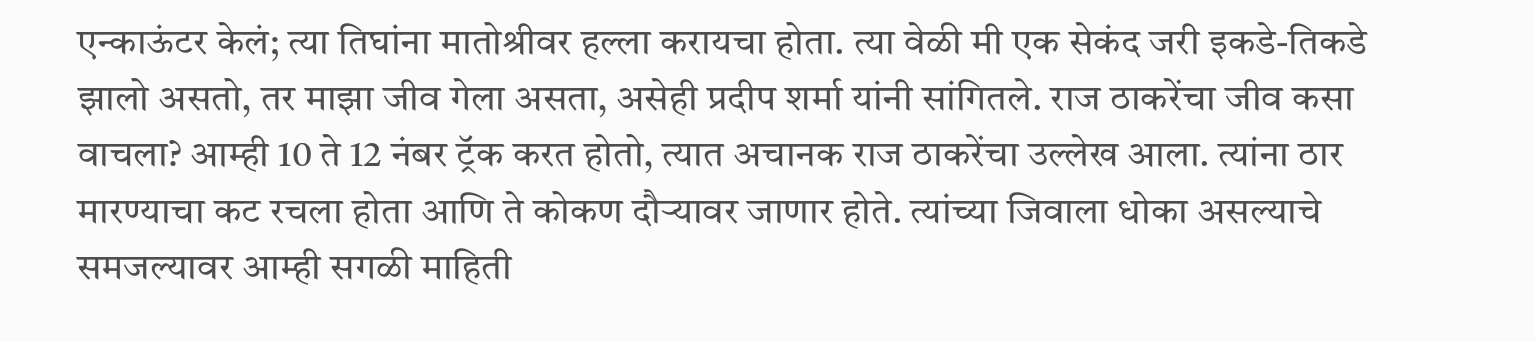एन्काऊंटर केलं; त्या तिघांना मातोश्रीवर हल्ला करायचा होता. त्या वेळी मी एक सेकंद जरी इकडे-तिकडे झालो असतो, तर माझा जीव गेला असता, असेही प्रदीप शर्मा यांनी सांगितले. राज ठाकरेंचा जीव कसा वाचला? आम्ही 10 ते 12 नंबर ट्रॅक करत होतो, त्यात अचानक राज ठाकरेंचा उल्लेख आला. त्यांना ठार मारण्याचा कट रचला होता आणि ते कोकण दौऱ्यावर जाणार होते. त्यांच्या जिवाला धोका असल्याचे समजल्यावर आम्ही सगळी माहिती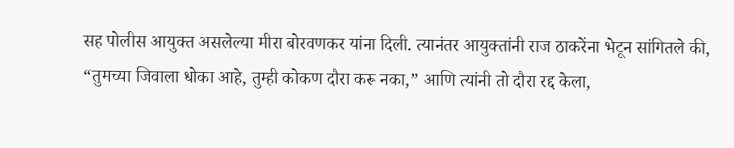सह पोलीस आयुक्त असलेल्या मीरा बोरवणकर यांना दिली. त्यानंतर आयुक्तांनी राज ठाकरेंना भेटून सांगितले की, “तुमच्या जिवाला धोका आहे, तुम्ही कोकण दौरा करू नका,” आणि त्यांनी तो दौरा रद्द केला,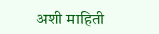अशी माहिती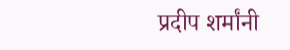प्रदीप शर्मांनी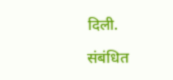दिली.

संबंधित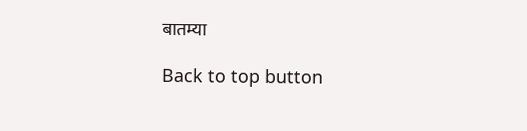बातम्या

Back to top button